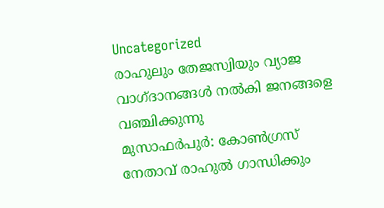Uncategorized
രാഹുലും തേജസ്വിയും വ്യാജ വാഗ്ദാനങ്ങൾ നൽകി ജനങ്ങളെ വഞ്ചിക്കുന്നു
മുസാഫർപുർ: കോൺഗ്രസ് നേതാവ് രാഹുൽ ഗാന്ധിക്കും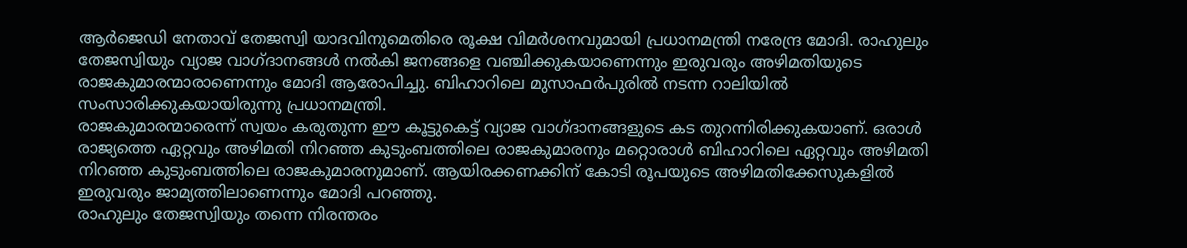ആർജെഡി നേതാവ് തേജസ്വി യാദവിനുമെതിരെ രൂക്ഷ വിമർശനവുമായി പ്രധാനമന്ത്രി നരേന്ദ്ര മോദി. രാഹുലും തേജസ്വിയും വ്യാജ വാഗ്ദാനങ്ങൾ നൽകി ജനങ്ങളെ വഞ്ചിക്കുകയാണെന്നും ഇരുവരും അഴിമതിയുടെ രാജകുമാരന്മാരാണെന്നും മോദി ആരോപിച്ചു. ബിഹാറിലെ മുസാഫർപുരിൽ നടന്ന റാലിയിൽ സംസാരിക്കുകയായിരുന്നു പ്രധാനമന്ത്രി.
രാജകുമാരന്മാരെന്ന് സ്വയം കരുതുന്ന ഈ കൂട്ടുകെട്ട് വ്യാജ വാഗ്ദാനങ്ങളുടെ കട തുറന്നിരിക്കുകയാണ്. ഒരാൾ രാജ്യത്തെ ഏറ്റവും അഴിമതി നിറഞ്ഞ കുടുംബത്തിലെ രാജകുമാരനും മറ്റൊരാൾ ബിഹാറിലെ ഏറ്റവും അഴിമതി നിറഞ്ഞ കുടുംബത്തിലെ രാജകുമാരനുമാണ്. ആയിരക്കണക്കിന് കോടി രൂപയുടെ അഴിമതിക്കേസുകളിൽ ഇരുവരും ജാമ്യത്തിലാണെന്നും മോദി പറഞ്ഞു.
രാഹുലും തേജസ്വിയും തന്നെ നിരന്തരം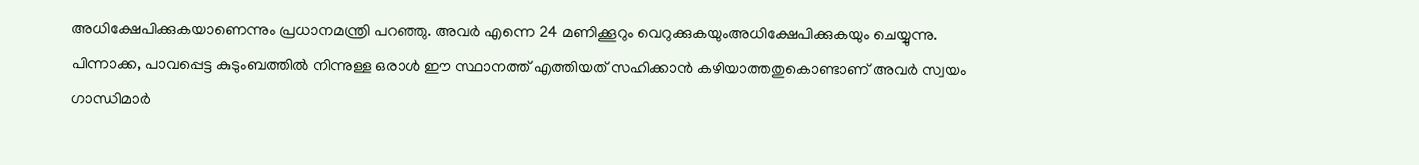അധിക്ഷേപിക്കുകയാണെന്നും പ്രധാനമന്ത്രി പറഞ്ഞു. അവർ എന്നെ 24 മണിക്കൂറും വെറുക്കുകയുംഅധിക്ഷേപിക്കുകയും ചെയ്യുന്നു. പിന്നാക്ക, പാവപ്പെട്ട കുടുംബത്തിൽ നിന്നുള്ള ഒരാൾ ഈ സ്ഥാനത്ത് എത്തിയത് സഹിക്കാൻ കഴിയാത്തതുകൊണ്ടാണ് അവർ സ്വയം ഗാന്ധിമാർ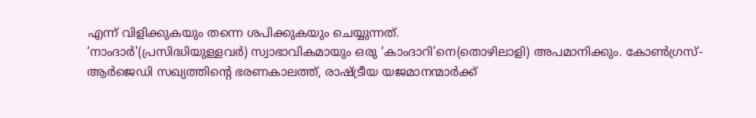എന്ന് വിളിക്കുകയും തന്നെ ശപിക്കുകയും ചെയ്യുന്നത്.
‘നാംദാർ'(പ്രസിദ്ധിയുള്ളവർ) സ്വാഭാവികമായും ഒരു ‘കാംദാറി’നെ(തൊഴിലാളി) അപമാനിക്കും. കോൺഗ്രസ്-ആർജെഡി സഖ്യത്തിന്റെ ഭരണകാലത്ത്, രാഷ്ട്രീയ യജമാനന്മാർക്ക്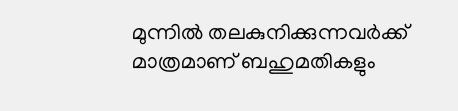മുന്നിൽ തലകുനിക്കുന്നവർക്ക് മാത്രമാണ് ബഹുമതികളും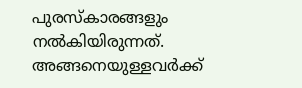പുരസ്കാരങ്ങളും നൽകിയിരുന്നത്. അങ്ങനെയുള്ളവർക്ക്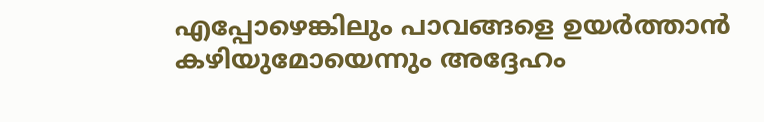എപ്പോഴെങ്കിലും പാവങ്ങളെ ഉയർത്താൻ കഴിയുമോയെന്നും അദ്ദേഹം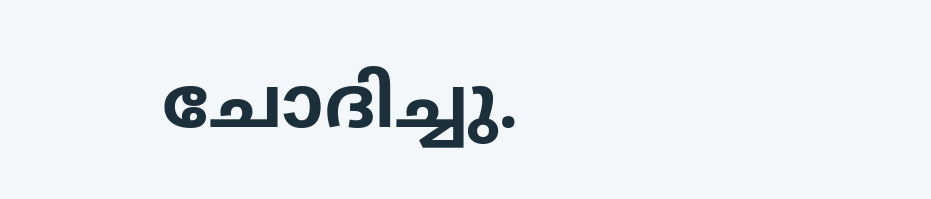ചോദിച്ചു.